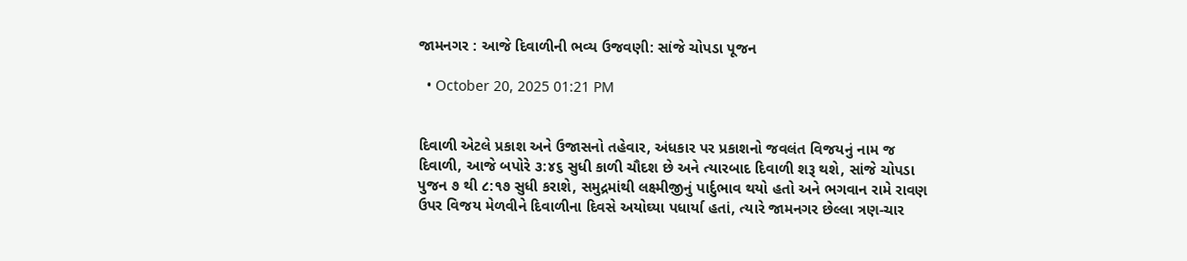જામનગર : આજે દિવાળીની ભવ્ય ઉજવણી: સાંજે ચોપડા પૂજન

  • October 20, 2025 01:21 PM


દિવાળી એટલે પ્રકાશ અને ઉજાસનો તહેવાર, અંધકાર પર પ્રકાશનો જવલંત વિજયનું નામ જ દિવાળી, આજે બપોરે ૩:૪૬ સુધી કાળી ચૌદશ છે અને ત્યારબાદ દિવાળી શરૂ થશે, સાંજે ચોપડા પુજન ૭ થી ૮:૧૭ સુધી કરાશે, સમુદ્રમાંથી લક્ષ્મીજીનું પાર્દુભાવ થયો હતો અને ભગવાન રામે રાવણ ઉપર વિજય મેળવીને દિવાળીના દિવસે અયોઘ્યા પધાર્યા હતાં, ત્યારે જામનગર છેલ્લા ત્રણ-ચાર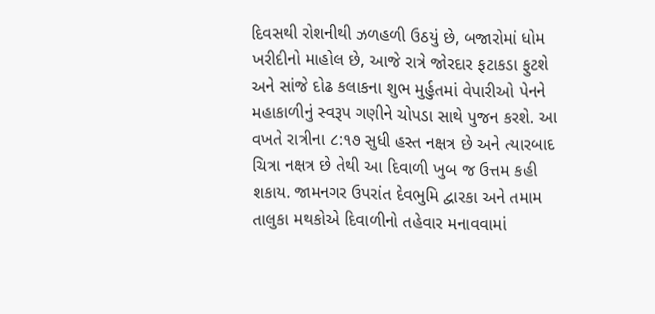દિવસથી રોશનીથી ઝળહળી ઉઠયું છે, બજારોમાં ધોમ ખરીદીનો માહોલ છે, આજે રાત્રે જોરદાર ફટાકડા ફુટશે અને સાંજે દોઢ કલાકના શુભ મુર્હુતમાં વેપારીઓ પેનને મહાકાળીનું સ્વરૂપ ગણીને ચોપડા સાથે પુજન કરશે. આ વખતે રાત્રીના ૮:૧૭ સુધી હસ્ત નક્ષત્ર છે અને ત્યારબાદ ચિત્રા નક્ષત્ર છે તેથી આ દિવાળી ખુબ જ ઉત્તમ કહી શકાય. જામનગર ઉપરાંત દેવભુમિ દ્વારકા અને તમામ તાલુકા મથકોએ દિવાળીનો તહેવાર મનાવવામાં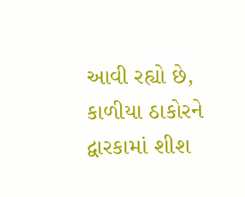આવી રહ્યો છે, કાળીયા ઠાકોરને દ્વારકામાં શીશ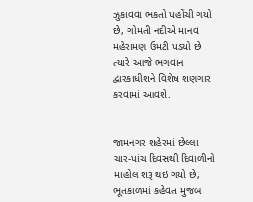ઝુકાવવા ભકતો પહોંચી ગયો છે, ગોમતી નદીએ માનવ મહેરામણ ઉમટી પડયો છે ત્યારે આજે ભગવાન દ્વારકાધીશને વિશેષ શણગાર કરવામાં આવશે.


જામનગર શહેરમાં છેલ્લા ચાર-પાંચ દિવસથી દિવાળીનો માહોલ શરૂ થઇ ગયો છે, ભૂતકાળમાં કહેવત મુજબ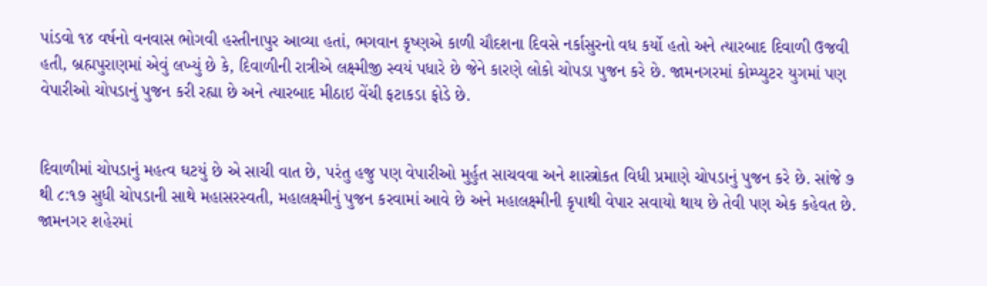પાંડવો ૧૪ વર્ષનો વનવાસ ભોગવી હસ્તીનાપુર આવ્યા હતાં, ભગવાન કૃષ્ણએ કાળી ચૌદશના દિવસે નર્કાસુરનો વધ કર્યો હતો અને ત્યારબાદ દિવાળી ઉજવી હતી, બ્રહ્મપુરાણમાં એવું લખ્યું છે કે, દિવાળીની રાત્રીએ લક્ષ્મીજી સ્વયં પધારે છે જેને કારણે લોકો ચોપડા પુજન કરે છે. જામનગરમાં કોમ્પ્યુટર યુગમાં પણ વેપારીઓ ચોપડાનું પુજન કરી રહ્યા છે અને ત્યારબાદ મીઠાઇ વેંચી ફટાકડા ફોડે છે.


દિવાળીમાં ચોપડાનું મહત્વ ઘટયું છે એ સાચી વાત છે, પરંતુ હજુ પણ વેપારીઓ મુર્હુત સાચવવા અને શાસ્ત્રોકત વિધી પ્રમાણે ચોપડાનું પુજન કરે છે. સાંજે ૭ થી ૮:૧૭ સુધી ચોપડાની સાથે મહાસરસ્વતી, મહાલક્ષ્મીનું પુજન કરવામાં આવે છે અને મહાલક્ષ્મીની કૃપાથી વેપાર સવાયો થાય છે તેવી પણ એક કહેવત છે. જામનગર શહેરમાં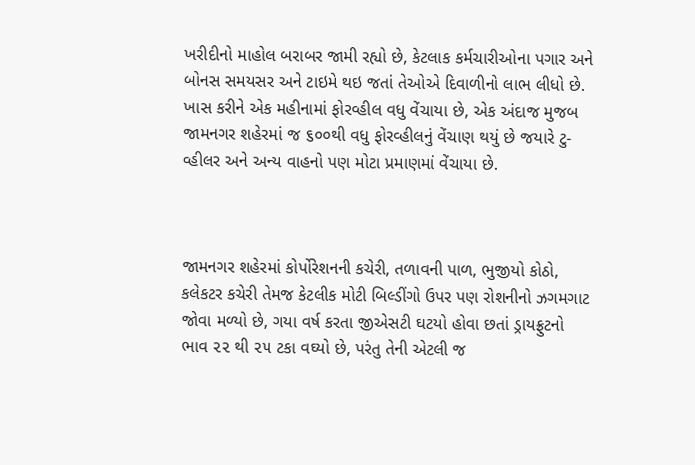ખરીદીનો માહોલ બરાબર જામી રહ્યો છે, કેટલાક કર્મચારીઓના પગાર અને બોનસ સમયસર અને ટાઇમે થઇ જતાં તેઓએ દિવાળીનો લાભ લીધો છે. ખાસ કરીને એક મહીનામાં ફોરવ્હીલ વધુ વેંચાયા છે, એક અંદાજ મુજબ જામનગર શહેરમાં જ ૬૦૦થી વધુ ફોરવ્હીલનું વેંચાણ થયું છે જયારે ટુ-વ્હીલર અને અન્ય વાહનો પણ મોટા પ્રમાણમાં વેંચાયા છે.



જામનગર શહેરમાં કોર્પોરેશનની કચેરી, તળાવની પાળ, ભુજીયો કોઠો, કલેકટર કચેરી તેમજ કેટલીક મોટી બિલ્ડીંગો ઉપર પણ રોશનીનો ઝગમગાટ જોવા મળ્યો છે, ગયા વર્ષ કરતા જીએસટી ઘટયો હોવા છતાં ડ્રાયફ્રુટનો ભાવ ૨૨ થી ૨૫ ટકા વઘ્યો છે, પરંતુ તેની એટલી જ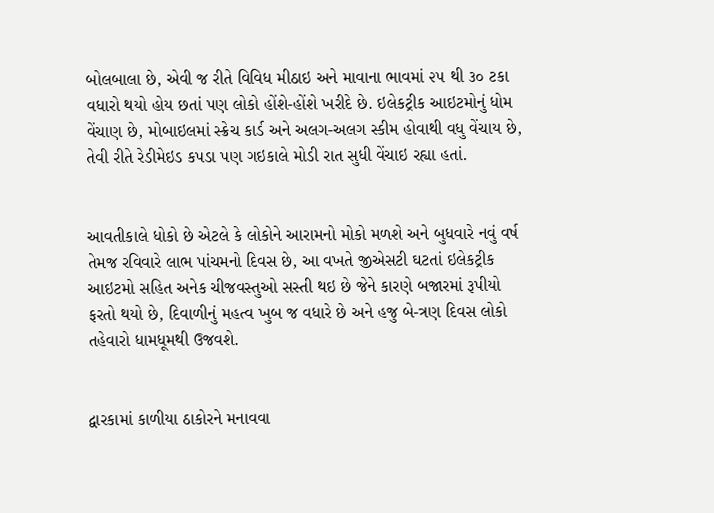બોલબાલા છે, એવી જ રીતે વિવિધ મીઠાઇ અને માવાના ભાવમાં ૨૫ થી ૩૦ ટકા વધારો થયો હોય છતાં પણ લોકો હોંશે-હોંશે ખરીદે છે. ઇલેકટ્રીક આઇટમોનું ધોમ વેંચાણ છે, મોબાઇલમાં સ્ક્રેચ કાર્ડ અને અલગ-અલગ સ્કીમ હોવાથી વધુ વેંચાય છે, તેવી રીતે રેડીમેઇડ કપડા પણ ગઇકાલે મોડી રાત સુધી વેંચાઇ રહ્યા હતાં.


આવતીકાલે ધોકો છે એટલે કે લોકોને આરામનો મોકો મળશે અને બુધવારે નવું વર્ષ તેમજ રવિવારે લાભ પાંચમનો દિવસ છે, આ વખતે જીએસટી ઘટતાં ઇલેકટ્રીક આઇટમો સહિત અનેક ચીજવસ્તુઓ સસ્તી થઇ છે જેને કારણે બજારમાં રૂપીયો ફરતો થયો છે, દિવાળીનું મહત્વ ખુબ જ વધારે છે અને હજુ બે-ત્રણ દિવસ લોકો તહેવારો ધામધૂમથી ઉજવશે.


દ્વારકામાં કાળીયા ઠાકોરને મનાવવા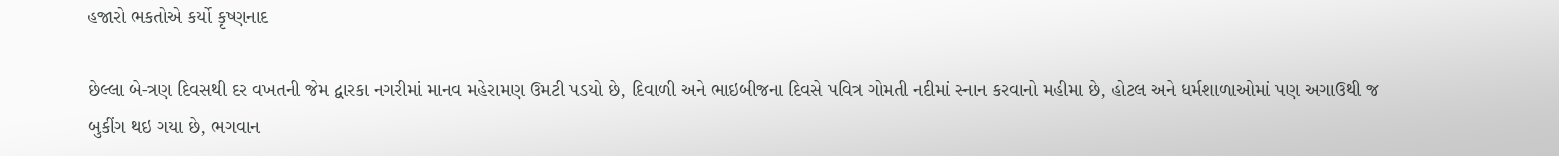હજારો ભકતોએ કર્યો કૃષ્ણનાદ

છેલ્લા બે-ત્રણ દિવસથી દર વખતની જેમ દ્વારકા નગરીમાં માનવ મહેરામણ ઉમટી પડયો છે, દિવાળી અને ભાઇબીજના દિવસે પવિત્ર ગોમતી નદીમાં સ્નાન કરવાનો મહીમા છે, હોટલ અને ધર્મશાળાઓમાં પણ અગાઉથી જ બુકીંગ થઇ ગયા છે, ભગવાન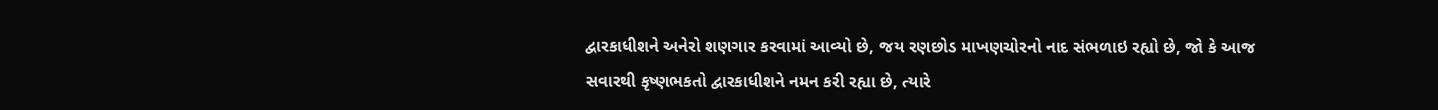દ્વારકાધીશને અનેરો શણગાર કરવામાં આવ્યો છે, જય રણછોડ માખણચોરનો નાદ સંભળાઇ રહ્યો છે, જો કે આજ સવારથી કૃષ્ણભકતો દ્વારકાધીશને નમન કરી રહ્યા છે, ત્યારે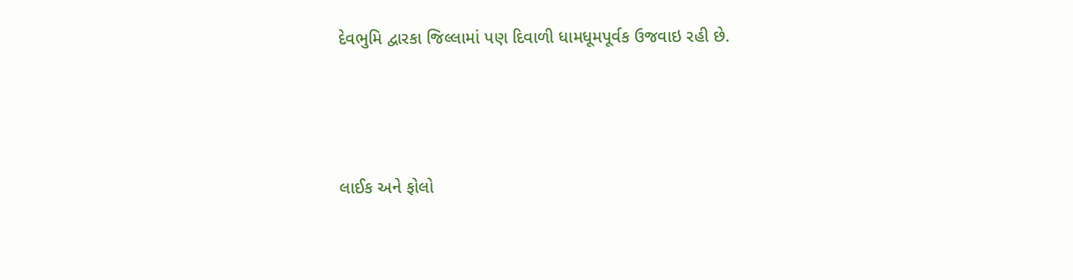દેવભુમિ દ્વારકા જિલ્લામાં પણ દિવાળી ધામધૂમપૂર્વક ઉજવાઇ રહી છે.



લાઈક અને ફોલો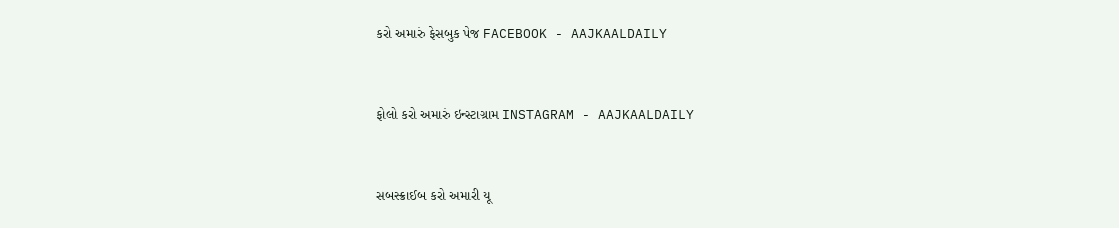કરો અમારું ફેસબુક પેજ FACEBOOK - AAJKAALDAILY


ફોલો કરો અમારું ઇન્સ્ટાગ્રામ INSTAGRAM - AAJKAALDAILY


સબસ્ક્રાઈબ કરો અમારી યૂ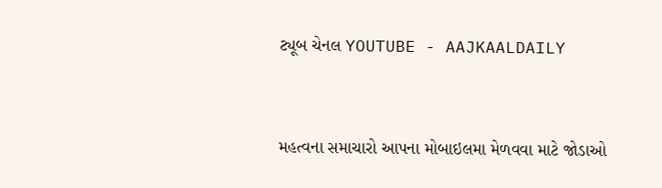ટ્યૂબ ચેનલ YOUTUBE - AAJKAALDAILY


મહત્વના સમાચારો આપના મોબાઇલમા મેળવવા માટે જોડાઓ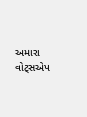અમારા વોટ્સએપ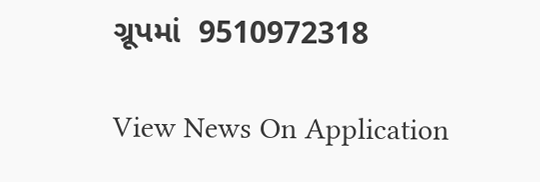ગ્રૂપમાં  9510972318

View News On Application